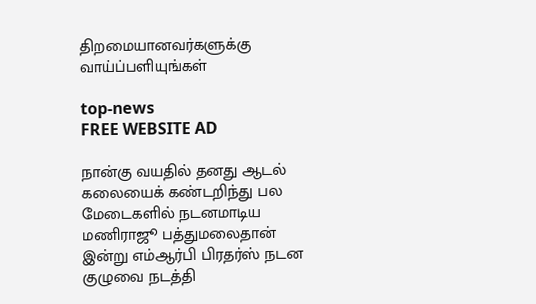திறமையானவர்களுக்கு வாய்ப்பளியுங்கள்

top-news
FREE WEBSITE AD

நான்கு வயதில் தனது ஆடல் கலையைக் கண்டறிந்து பல மேடைகளில் நடனமாடிய மணிராஜூ பத்துமலைதான் இன்று எம்ஆர்பி பிரதர்ஸ் நடன குழுவை நடத்தி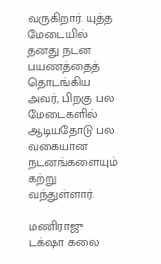வருகிறார். யுத்த மேடையில் தனது நடன பயணத்தைத் தொடங்கிய அவர், பிறகு பல மேடைகளில் ஆடியதோடு பல வகையான நடனங்களையும் கற்று வந்துள்ளார்.

மணிராஜு டக்‌ஷா கலை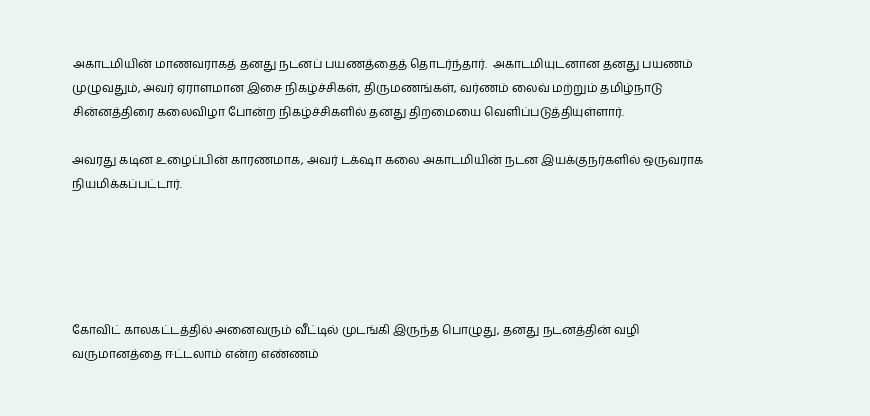அகாடமியின் மாணவராகத் தனது நடனப் பயணத்தைத் தொடர்ந்தார்.  அகாடமியுடனான தனது பயணம் முழுவதும், அவர் ஏராளமான இசை நிகழ்ச்சிகள், திருமணங்கள், வர்ணம் லைவ் மற்றும் தமிழ்நாடு சின்னத்திரை கலைவிழா போன்ற நிகழ்ச்சிகளில் தனது திறமையை வெளிப்படுத்தியுள்ளார்.

அவரது கடின உழைப்பின் காரணமாக, அவர் டக்‌ஷா கலை அகாடமியின் நடன இயக்குநர்களில் ஒருவராக நியமிக்கப்பட்டார்.





கோவிட் காலகட்டத்தில் அனைவரும் வீட்டில் முடங்கி இருந்த பொழுது, தனது நடனத்தின் வழி வருமானத்தை ஈட்டலாம் என்ற எண்ணம்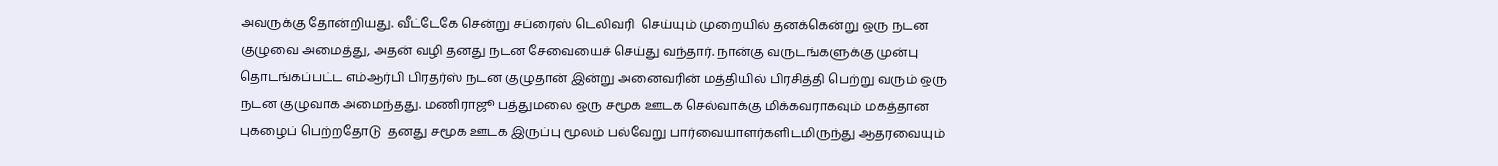அவருக்கு தோன்றியது. வீட்டேகே சென்று சப்ரைஸ் டெலிவரி  செய்யும் முறையில் தனக்கென்று ஒரு நடன குழுவை அமைத்து, அதன் வழி தனது நடன சேவையைச் செய்து வந்தார். நான்கு வருடங்களுக்கு முன்பு தொடங்கப்பட்ட எம்ஆர்பி பிரதர்ஸ் நடன குழுதான் இன்று அனைவரின் மத்தியில் பிரசித்தி பெற்று வரும் ஒரு நடன குழுவாக அமைந்தது. மணிராஜூ பத்துமலை ஒரு சமூக ஊடக செல்வாக்கு மிக்கவராகவும் மகத்தான புகழைப் பெற்றதோடு  தனது சமூக ஊடக இருப்பு மூலம் பல்வேறு பார்வையாளர்களிடமிருந்து ஆதரவையும்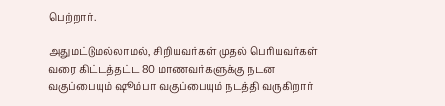பெற்றார்.

அதுமட்டுமல்லாமல், சிறியவர்கள் முதல் பெரியவர்கள் வரை கிட்டத்தட்ட 80 மாணவர்களுக்கு நடன வகுப்பையும் ஷூம்பா வகுப்பையும் நடத்தி வருகிறார்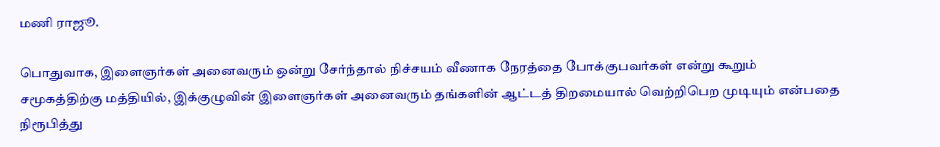மணி ராஜூ.

பொதுவாக, இளைஞர்கள் அனைவரும் ஒன்று சேர்ந்தால் நிச்சயம் வீணாக நேரத்தை போக்குபவர்கள் என்று கூறும் சமூகத்திற்கு மத்தியில், இக்குழுவின் இளைஞர்கள் அனைவரும் தங்களின் ஆட்டத் திறமையால் வெற்றிபெற முடியும் என்பதை நிரூபித்து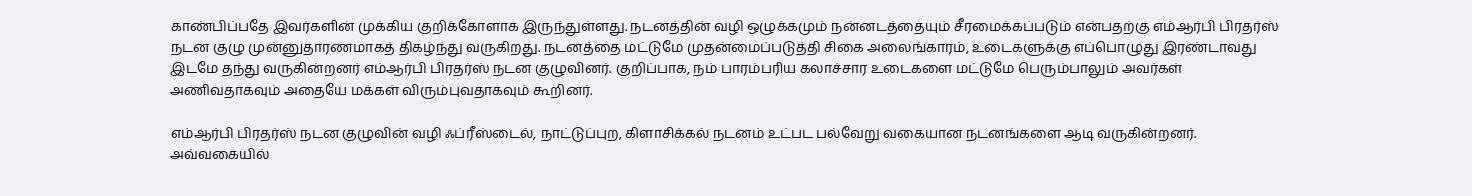காண்பிப்பதே இவர்களின் முக்கிய குறிக்கோளாக இருந்துள்ளது. நடனத்தின் வழி ஒழுக்கமும் நன்னடத்தையும் சீரமைக்கப்படும் என்பதற்கு எம்ஆர்பி பிரதர்ஸ் நடன குழு முன்னுதாரணமாகத் திகழ்ந்து வருகிறது. நடனத்தை மட்டுமே முதன்மைப்படுத்தி சிகை அலைங்காரம், உடைகளுக்கு எப்பொழுது இரண்டாவது இடமே தந்து வருகின்றனர் எம்ஆர்பி பிரதர்ஸ் நடன குழுவினர். குறிப்பாக, நம் பாரம்பரிய கலாச்சார உடைகளை மட்டுமே பெரும்பாலும் அவர்கள் அணிவதாகவும் அதையே மக்கள் விரும்புவதாகவும் கூறினர்.

எம்ஆர்பி பிரதர்ஸ் நடன குழுவின் வழி ஃப்ரீஸ்டைல், நாட்டுப்புற, கிளாசிக்கல் நடனம் உட்பட பல்வேறு வகையான நடனங்களை ஆடி வருகின்றனர். அவ்வகையில்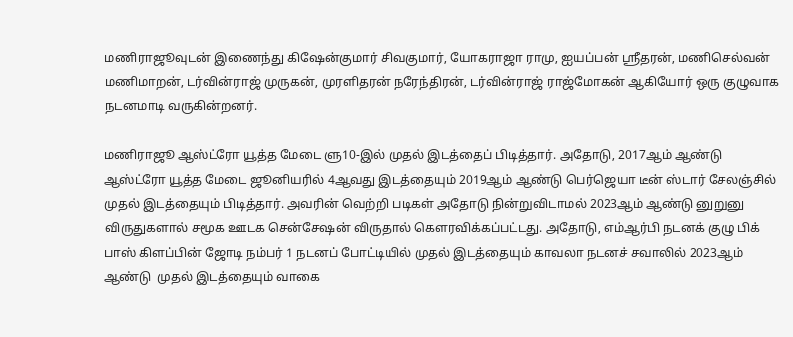மணிராஜூவுடன் இணைந்து கிஷேன்குமார் சிவகுமார், யோகராஜா ராமு, ஐயப்பன் ஸ்ரீதரன், மணிசெல்வன் மணிமாறன், டர்வின்ராஜ் முருகன், முரளிதரன் நரேந்திரன், டர்வின்ராஜ் ராஜ்மோகன் ஆகியோர் ஒரு குழுவாக நடனமாடி வருகின்றனர்.

மணிராஜூ ஆஸ்ட்ரோ யூத்த மேடை ளு10-இல் முதல் இடத்தைப் பிடித்தார். அதோடு, 2017ஆம் ஆண்டு ஆஸ்ட்ரோ யூத்த மேடை ஜூனியரில் 4ஆவது இடத்தையும் 2019ஆம் ஆண்டு பெர்ஜெயா டீன் ஸ்டார் சேலஞ்சில் முதல் இடத்தையும் பிடித்தார். அவரின் வெற்றி படிகள் அதோடு நின்றுவிடாமல் 2023ஆம் ஆண்டு னுறுனு விருதுகளால் சமூக ஊடக சென்சேஷன் விருதால் கௌரவிக்கப்பட்டது. அதோடு, எம்ஆர்பி நடனக் குழு பிக் பாஸ் கிளப்பின் ஜோடி நம்பர் 1 நடனப் போட்டியில் முதல் இடத்தையும் காவலா நடனச் சவாலில் 2023ஆம் ஆண்டு  முதல் இடத்தையும் வாகை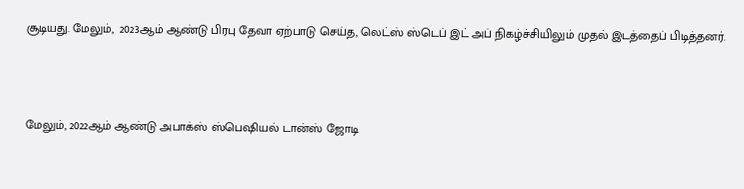சூடியது. மேலும்,  2023ஆம் ஆண்டு பிரபு தேவா ஏற்பாடு செய்த, லெட்ஸ் ஸ்டெப் இட் அப் நிகழ்ச்சியிலும் முதல் இடத்தைப் பிடித்தனர்.



மேலும், 2022ஆம் ஆண்டு அபாக்ஸ் ஸ்பெஷியல் டான்ஸ் ஜோடி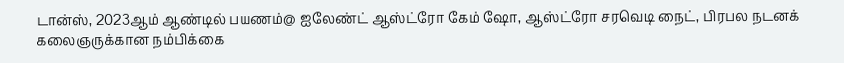டான்ஸ், 2023ஆம் ஆண்டில் பயணம்@ ஐலேண்ட் ஆஸ்ட்ரோ கேம் ஷோ, ஆஸ்ட்ரோ சரவெடி நைட், பிரபல நடனக் கலைஞருக்கான நம்பிக்கை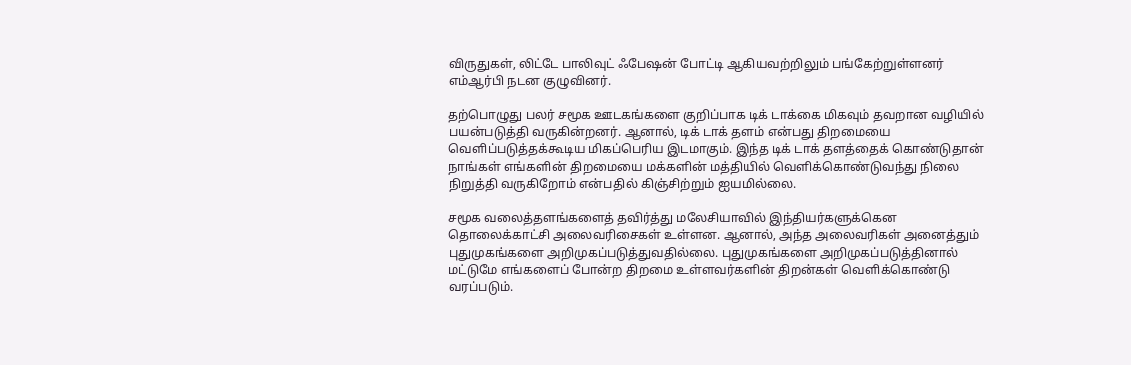விருதுகள், லிட்டே பாலிவுட் ஃபேஷன் போட்டி ஆகியவற்றிலும் பங்கேற்றுள்ளனர் எம்ஆர்பி நடன குழுவினர்.

தற்பொழுது பலர் சமூக ஊடகங்களை குறிப்பாக டிக் டாக்கை மிகவும் தவறான வழியில் பயன்படுத்தி வருகின்றனர். ஆனால், டிக் டாக் தளம் என்பது திறமையை வெளிப்படுத்தக்கூடிய மிகப்பெரிய இடமாகும். இந்த டிக் டாக் தளத்தைக் கொண்டுதான் நாங்கள் எங்களின் திறமையை மக்களின் மத்தியில் வெளிக்கொண்டுவந்து நிலை நிறுத்தி வருகிறோம் என்பதில் கிஞ்சிற்றும் ஐயமில்லை.

சமூக வலைத்தளங்களைத் தவிர்த்து மலேசியாவில் இந்தியர்களுக்கென தொலைக்காட்சி அலைவரிசைகள் உள்ளன. ஆனால், அந்த அலைவரிகள் அனைத்தும் புதுமுகங்களை அறிமுகப்படுத்துவதில்லை. புதுமுகங்களை அறிமுகப்படுத்தினால் மட்டுமே எங்களைப் போன்ற திறமை உள்ளவர்களின் திறன்கள் வெளிக்கொண்டு வரப்படும்.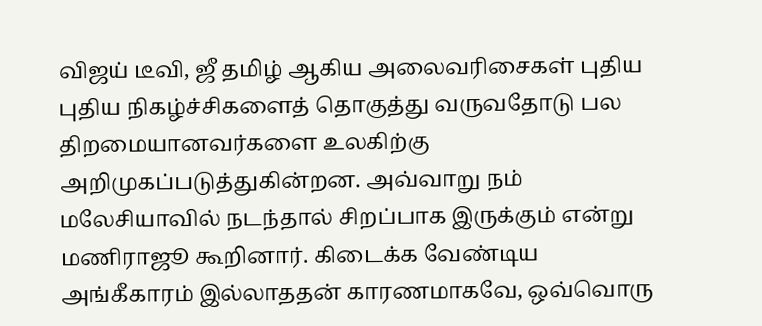விஜய் டீவி, ஜீ தமிழ் ஆகிய அலைவரிசைகள் புதிய புதிய நிகழ்ச்சிகளைத் தொகுத்து வருவதோடு பல திறமையானவர்களை உலகிற்கு அறிமுகப்படுத்துகின்றன. அவ்வாறு நம் மலேசியாவில் நடந்தால் சிறப்பாக இருக்கும் என்று மணிராஜூ கூறினார். கிடைக்க வேண்டிய அங்கீகாரம் இல்லாததன் காரணமாகவே, ஒவ்வொரு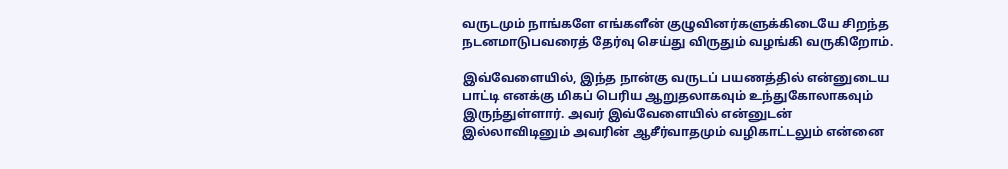வருடமும் நாங்களே எங்களீன் குழுவினர்களுக்கிடையே சிறந்த நடனமாடுபவரைத் தேர்வு செய்து விருதும் வழங்கி வருகிறோம்.

இவ்வேளையில், இந்த நான்கு வருடப் பயணத்தில் என்னுடைய பாட்டி எனக்கு மிகப் பெரிய ஆறுதலாகவும் உந்துகோலாகவும் இருந்துள்ளார். அவர் இவ்வேளையில் என்னுடன் இல்லாவிடினும் அவரின் ஆசீர்வாதமும் வழிகாட்டலும் என்னை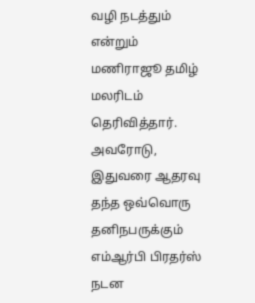வழி நடத்தும் என்றும் மணிராஜூ தமிழ் மலரிடம் தெரிவித்தார். அவரோடு, இதுவரை ஆதரவு தந்த ஒவ்வொரு தனிநபருக்கும் எம்ஆர்பி பிரதர்ஸ் நடன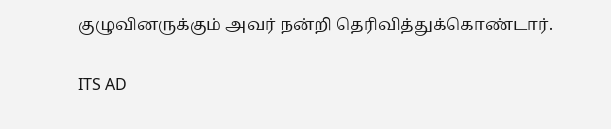குழுவினருக்கும் அவர் நன்றி தெரிவித்துக்கொண்டார்.

ITS AD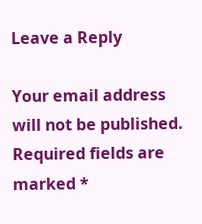Leave a Reply

Your email address will not be published. Required fields are marked *